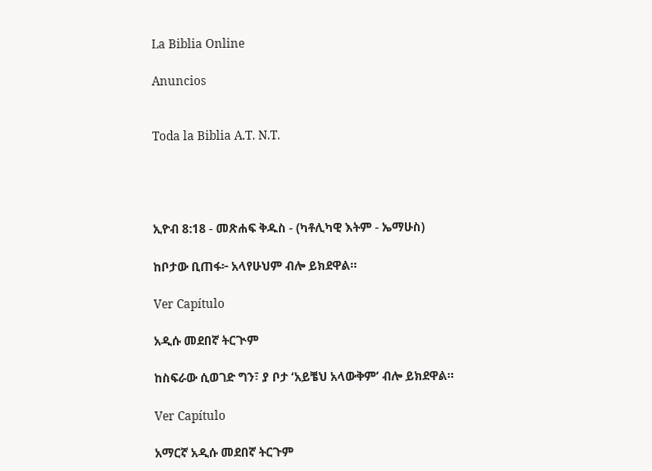La Biblia Online

Anuncios


Toda la Biblia A.T. N.T.




ኢዮብ 8:18 - መጽሐፍ ቅዱስ - (ካቶሊካዊ እትም - ኤማሁስ)

ከቦታው ቢጠፋ፦ አላየሁህም ብሎ ይክደዋል።

Ver Capítulo

አዲሱ መደበኛ ትርጒም

ከስፍራው ሲወገድ ግን፣ ያ ቦታ ‘አይቼህ አላውቅም’ ብሎ ይክደዋል።

Ver Capítulo

አማርኛ አዲሱ መደበኛ ትርጉም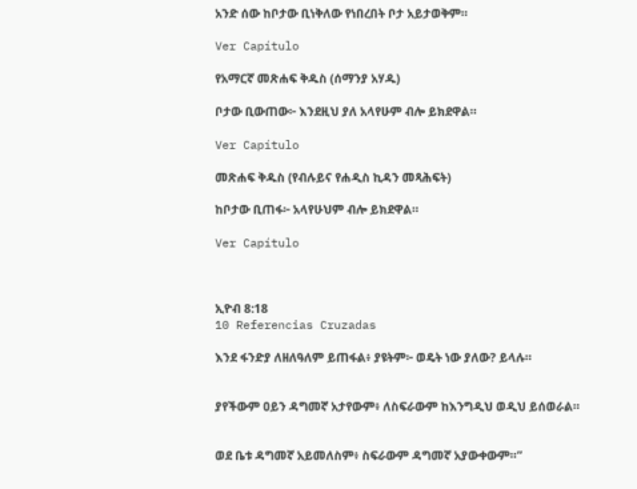አንድ ሰው ከቦታው ቢነቅለው የነበረበት ቦታ አይታወቅም።

Ver Capítulo

የአማርኛ መጽሐፍ ቅዱስ (ሰማንያ አሃዱ)

ቦታው ቢውጠው፦ እንደዚህ ያለ አላየሁም ብሎ ይክደዋል።

Ver Capítulo

መጽሐፍ ቅዱስ (የብሉይና የሐዲስ ኪዳን መጻሕፍት)

ከቦታው ቢጠፋ፦ አላየሁህም ብሎ ይክደዋል።

Ver Capítulo



ኢዮብ 8:18
10 Referencias Cruzadas

እንደ ፋንድያ ለዘለዓለም ይጠፋል፥ ያዩትም፦ ወዴት ነው ያለው? ይላሉ።


ያየችውም ዐይን ዳግመኛ አታየውም፥ ለስፍራውም ከእንግዲህ ወዲህ ይሰወራል።


ወደ ቤቱ ዳግመኛ አይመለስም፥ ስፍራውም ዳግመኛ አያውቀውም።”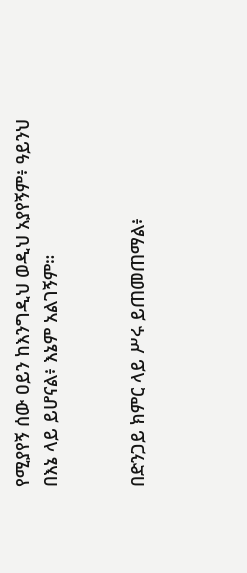የሚያየኝ ሰው ዐይን ከእንግዲህ ወዲህ አያየኝም፥ ዓይንህ በእኔ ላይ ይሆናል፥ እኔም አልገኝም።


በድንጋይ ክምር ላይ ሥሩ ይጠመጠማል፥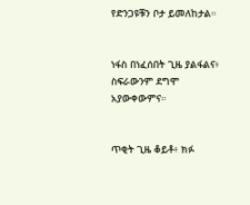የድንጋዩቹን ቦታ ይመለከታል።


ነፋስ በነፈሰበት ጊዜ ያልፋልና፥ ስፍራውንም ደግሞ አያውቀውምና።


ጥቂት ጊዜ ቆይቶ፥ ክፉ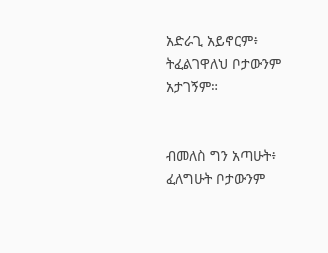አድራጊ አይኖርም፥ ትፈልገዋለህ ቦታውንም አታገኝም።


ብመለስ ግን አጣሁት፥ ፈለግሁት ቦታውንም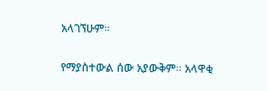አላገኘሁም።


የማያስተውል ሰው አያውቅም። አላዋቂ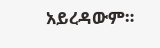አይረዳውም።